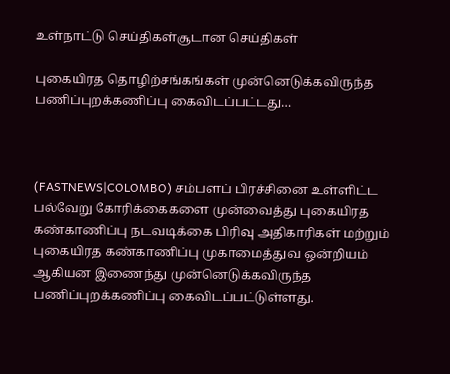உள்நாட்டு செய்திகள்சூடான செய்திகள்

புகையிரத தொழிற்சங்கங்கள் முன்னெடுக்கவிருந்த பணிப்புறக்கணிப்பு கைவிடப்பட்டது…



(FASTNEWS|COLOMBO) சம்பளப் பிரச்சினை உள்ளிட்ட பல்வேறு கோரிக்கைகளை முன்வைத்து புகையிரத கண்காணிப்பு நடவடிக்கை பிரிவு அதிகாரிகள் மற்றும் புகையிரத கண்காணிப்பு முகாமைத்துவ ஒன்றியம் ஆகியன இணைந்து முன்னெடுக்கவிருந்த பணிப்புறக்கணிப்பு கைவிடப்பட்டுள்ளது.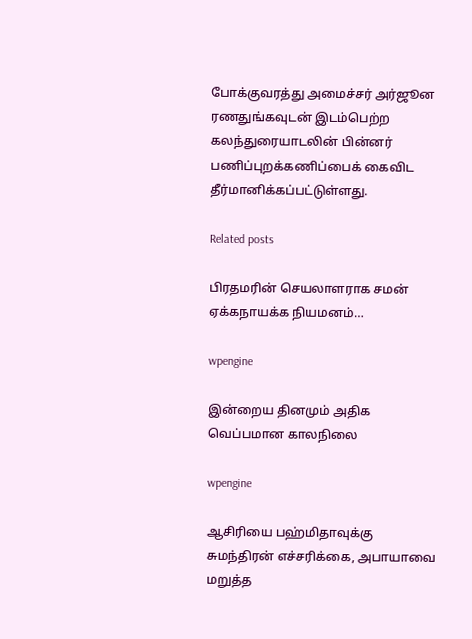போக்குவரத்து அமைச்சர் அர்ஜூன ரணதுங்கவுடன் இடம்பெற்ற கலந்துரையாடலின் பின்னர் பணிப்புறக்கணிப்பைக் கைவிட தீர்மானிக்கப்பட்டுள்ளது.

Related posts

பிரதமரின் செயலாளராக சமன் ஏக்கநாயக்க நியமனம்…

wpengine

இன்றைய தினமும் அதிக வெப்பமான காலநிலை

wpengine

ஆசிரியை பஹ்மிதாவுக்கு சுமந்திரன் எச்சரிக்கை, அபாயாவை மறுத்த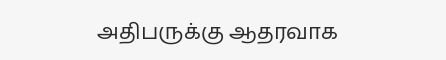அதிபருக்கு ஆதரவாக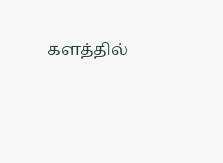களத்தில்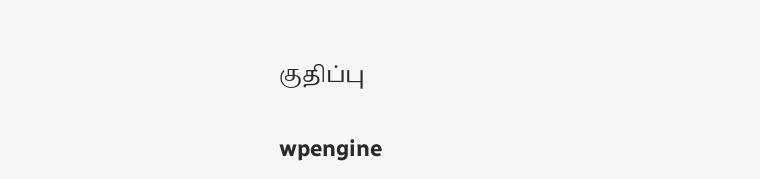குதிப்பு

wpengine